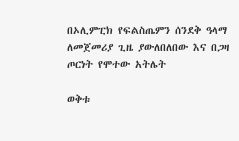በኦሊምፒክ የፍልስጤምን ሰንደቅ ዓላማ ለመጀመሪያ ጊዜ ያውለበለበው እና በጋዛ ጦርነት የሞተው አትሌት

ወቅቱ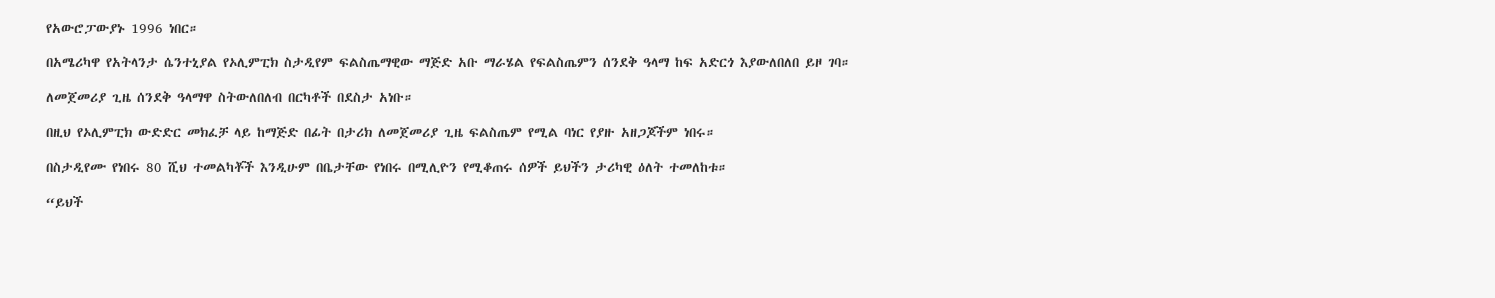የአውሮፓውያኑ 1996 ነበር።

በአሜሪካዋ የአትላንታ ሴንተኒያል የኦሊምፒክ ስታዲየም ፍልስጤማዊው ማጅድ አቡ ማራሄል የፍልስጤምን ሰንደቅ ዓላማ ከፍ አድርጎ እያውለበለበ ይዞ ገባ።

ለመጀመሪያ ጊዜ ሰንደቅ ዓላማዋ ስትውለበለብ በርካቶች በደስታ አነቡ።

በዚህ የኦሊምፒክ ውድድር መክፈቻ ላይ ከማጅድ በፊት በታሪክ ለመጀመሪያ ጊዜ ፍልስጤም የሚል ባነር የያዙ አዘጋጆችም ነበሩ።

በስታዲየሙ የነበሩ 80 ሺህ ተመልካቾች እንዲሁም በቤታቸው የነበሩ በሚሊዮን የሚቆጠሩ ሰዎች ይህችን ታሪካዊ ዕለት ተመለከቱ።

“ይህች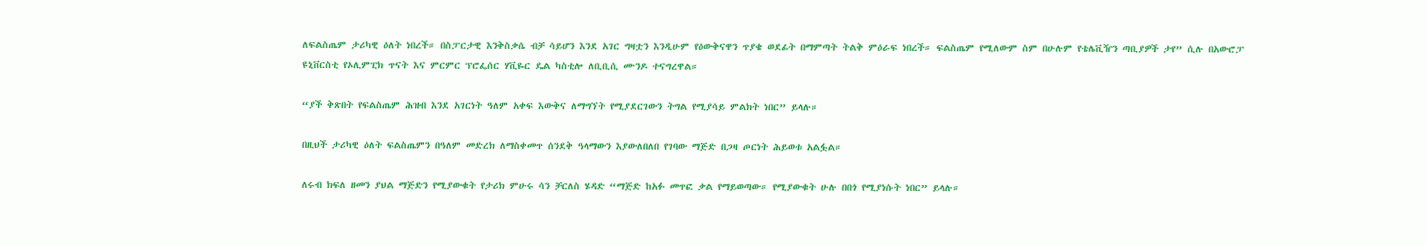ለፍልስጤም ታሪካዊ ዕለት ነበረች። በስፓርታዊ እንቅስቃሴ ብቻ ሳይሆን እንደ አገር ግዛቷን እንዲሁም የዕውቅናዋን ጥያቄ ወደፊት በማምጣት ትልቅ ምዕራፍ ነበረች። ፍልስጤም የሚለውም ስም በሁሉም የቴሌቪዥን ጣቢያዎች ታየ” ሲሉ በአውሮፓ ዩኒቨርስቲ የኦሊምፒክ ጥናት እና ምርምር ፕሮፌሰር ሃቪዬር ዴል ካስቲሎ ለቢቢሲ ሙንዶ ተናግረዋል።

“ያች ቅጽበት የፍልስጤም ሕዝብ እንደ አገርነት ዓለም አቀፍ እውቅና ለማግኘት የሚያደርገውን ትግል የሚያሳይ ምልክት ነበር” ይላሉ።

በዚህች ታሪካዊ ዕለት ፍልስጤምን በዓለም መድረክ ለማስቀመጥ ሰንደቅ ዓላማውን እያውለበለበ የገባው ማጅድ በጋዛ ጦርነት ሕይወቱ አልፏል።

ለሩብ ክፍለ ዘመን ያህል ማጅድን የሚያውቁት የታሪክ ምሁሩ ሳን ቻርለስ ሄዳድ “ማጅድ ከአፉ መጥፎ ቃል የማይወጣው። የሚያውቁት ሁሉ በበጎ የሚያነሱት ነበር” ይላሉ።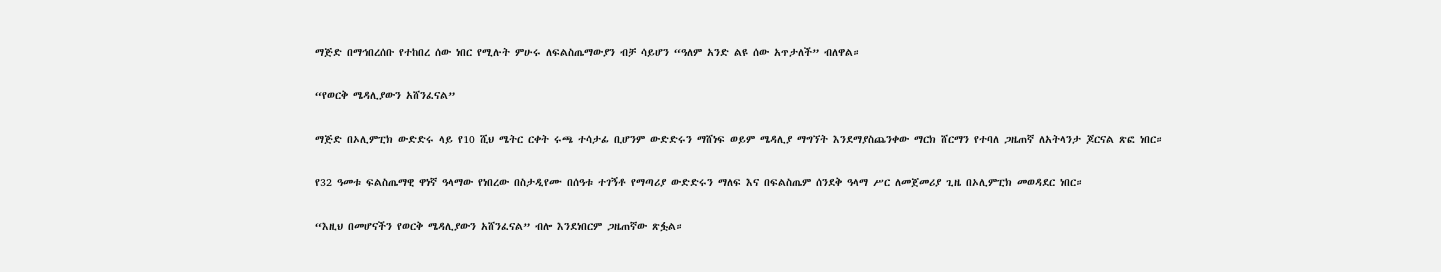ማጅድ በማኅበረሰቡ የተከበረ ሰው ነበር የሚሉት ምሁሩ ለፍልስጤማውያን ብቻ ሳይሆን “ዓለም አንድ ልዩ ሰው አጥታለች” ብለዋል።

“የወርቅ ሜዳሊያውን አሸንፈናል”

ማጅድ በኦሊምፒክ ውድድሩ ላይ የ10 ሺህ ሜትር ርቀት ሩጫ ተሳታፊ ቢሆንም ውድድሩን ማሸነፍ ወይም ሜዳሊያ ማግኘት እንደማያስጨንቀው ማርክ ሸርማን የተባለ ጋዜጠኛ ለአትላንታ ጆርናል ጽፎ ነበር።

የ32 ዓመቱ ፍልስጤማዊ ዋነኛ ዓላማው የነበረው በስታዲየሙ በሰዓቱ ተገኝቶ የማጣሪያ ውድድሩን ማለፍ እና በፍልስጤም ሰንደቅ ዓላማ ሥር ለመጀመሪያ ጊዜ በኦሊምፒክ መወዳደር ነበር።

“እዚህ በመሆናችን የወርቅ ሜዳሊያውን አሸንፈናል” ብሎ እንደነበርም ጋዜጠኛው ጽፏል።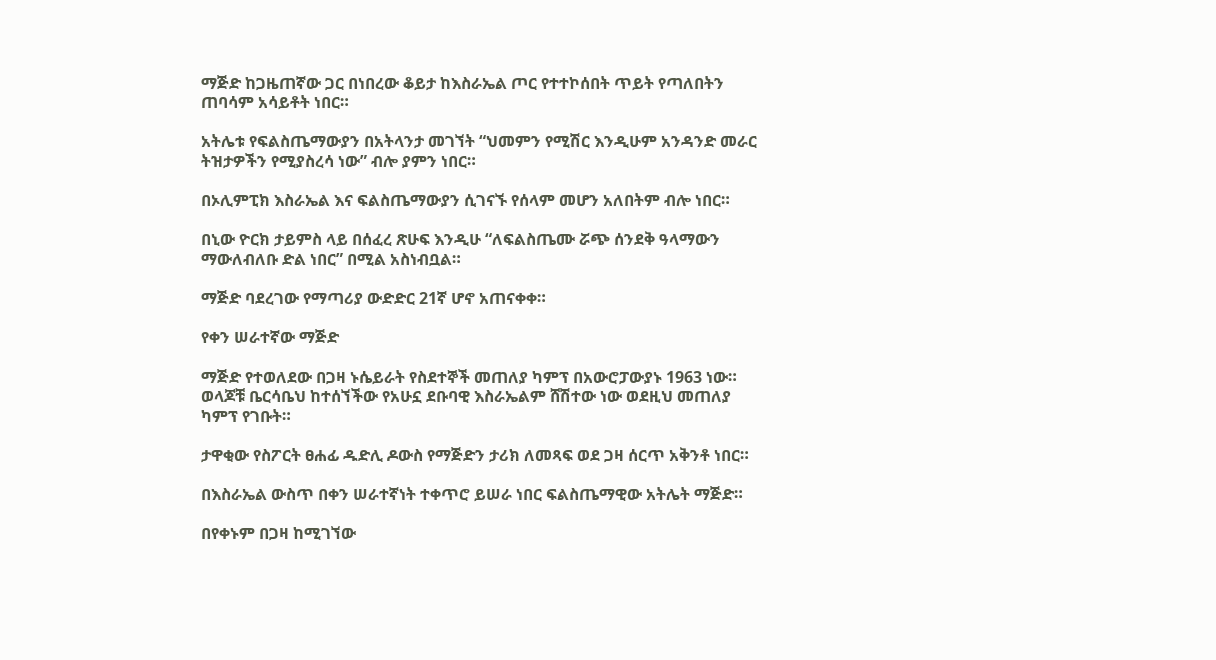ማጅድ ከጋዜጠኛው ጋር በነበረው ቆይታ ከእስራኤል ጦር የተተኮሰበት ጥይት የጣለበትን ጠባሳም አሳይቶት ነበር።

አትሌቱ የፍልስጤማውያን በአትላንታ መገኘት “ህመምን የሚሽር እንዲሁም አንዳንድ መራር ትዝታዎችን የሚያስረሳ ነው” ብሎ ያምን ነበር።

በኦሊምፒክ እስራኤል እና ፍልስጤማውያን ሲገናኙ የሰላም መሆን አለበትም ብሎ ነበር።

በኒው ዮርክ ታይምስ ላይ በሰፈረ ጽሁፍ እንዲሁ “ለፍልስጤሙ ሯጭ ሰንደቅ ዓላማውን ማውለብለቡ ድል ነበር” በሚል አስነብቧል።

ማጅድ ባደረገው የማጣሪያ ውድድር 21ኛ ሆኖ አጠናቀቀ።

የቀን ሠራተኛው ማጅድ

ማጅድ የተወለደው በጋዛ ኑሴይራት የስደተኞች መጠለያ ካምፕ በአውሮፓውያኑ 1963 ነው። ወላጆቹ ቤርሳቤህ ከተሰኘችው የአሁኗ ደቡባዊ እስራኤልም ሸሽተው ነው ወደዚህ መጠለያ ካምፕ የገቡት።

ታዋቂው የስፖርት ፀሐፊ ዱድሊ ዶውስ የማጅድን ታሪክ ለመጻፍ ወደ ጋዛ ሰርጥ አቅንቶ ነበር።

በእስራኤል ውስጥ በቀን ሠራተኛነት ተቀጥሮ ይሠራ ነበር ፍልስጤማዊው አትሌት ማጅድ።

በየቀኑም በጋዛ ከሚገኘው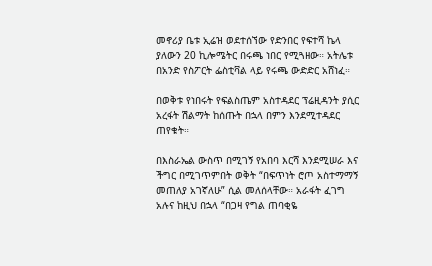መኖሪያ ቤቱ ኢሬዝ ወደተሰኘው የድንበር የፍተሻ ኬላ ያለውን 20 ኪሎሜትር በሩጫ ነበር የሚጓዘው። አትሌቱ በአንድ የስፖርት ፌስቲቫል ላይ የሩጫ ውድድር አሸነፈ።

በወቅቱ የነበሩት የፍልስጤም አስተዳደር ፕሬዚዳንት ያሲር አረፋት ሽልማት ከሰጡት በኋላ በምን እንደሚተዳደር ጠየቁት።

በእስራኤል ውስጥ በሚገኝ የአበባ እርሻ እንደሚሠራ እና ችግር በሚገጥምበት ወቅት “በፍጥነት ሮጦ አስተማማኝ መጠለያ አገኛለሁ” ሲል መለሰላቸው። አራፋት ፈገግ አሉና ከዚህ በኋላ “በጋዛ የግል ጠባቂዬ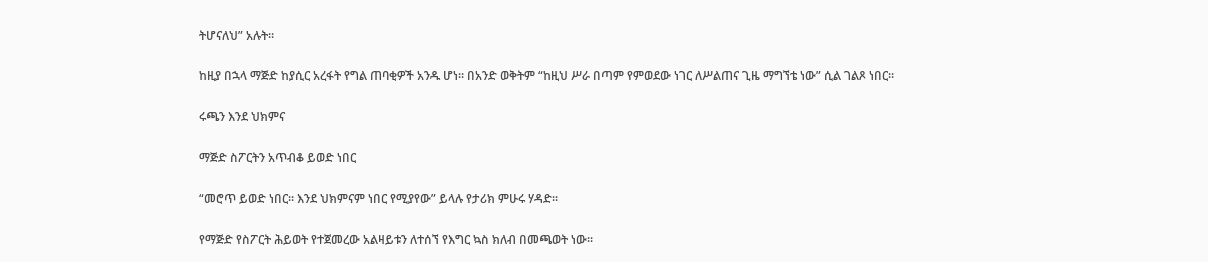ትሆናለህ” አሉት።

ከዚያ በኋላ ማጅድ ከያሲር አረፋት የግል ጠባቂዎች አንዱ ሆነ። በአንድ ወቅትም “ከዚህ ሥራ በጣም የምወደው ነገር ለሥልጠና ጊዜ ማግኘቴ ነው” ሲል ገልጾ ነበር።

ሩጫን እንደ ህክምና

ማጅድ ስፖርትን አጥብቆ ይወድ ነበር

“መሮጥ ይወድ ነበር። እንደ ህክምናም ነበር የሚያየው” ይላሉ የታሪክ ምሁሩ ሃዳድ።

የማጅድ የስፖርት ሕይወት የተጀመረው አልዛይቱን ለተሰኘ የእግር ኳስ ክለብ በመጫወት ነው።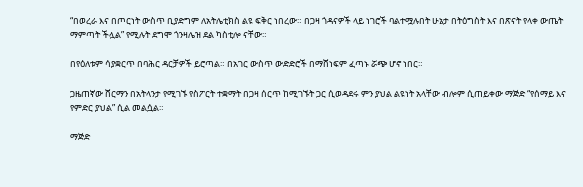“በወረራ እና በጦርነት ውስጥ ቢያድግም ለአትሌቲክስ ልዩ ፍቅር ነበረው። በጋዛ ጎዳናዎች ላይ ነገሮች ባልተሟሉበት ሁኔታ በትዕግስት እና በጽናት የላቀ ውጤት ማምጣት ችሏል” የሚሉት ደግሞ ጎንዛሌዝ ደል ካስቲሎ ናቸው።

በየዕለቱም ሳያቋርጥ በባሕር ዳርቻዎች ይሮጣል። በአገር ውስጥ ውድድሮች በማሸነፍም ፈጣኑ ሯጭ ሆኖ ነበር።

ጋዜጠኛው ሸርማን በአትላንታ የሚገኙ የስፖርት ተቋማት በጋዛ ሰርጥ ከሚገኙት ጋር ሲወዳደሩ ምን ያህል ልዩነት አላቸው ብሎም ሲጠይቀው ማጅድ “የሰማይ እና የምድር ያህል” ሲል መልሷል።

ማጅድ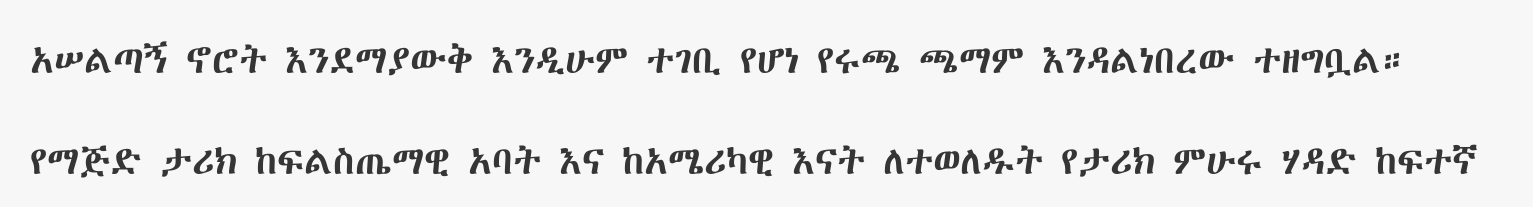አሠልጣኝ ኖሮት እንደማያውቅ እንዲሁም ተገቢ የሆነ የሩጫ ጫማም እንዳልነበረው ተዘግቧል።

የማጅድ ታሪክ ከፍልስጤማዊ አባት እና ከአሜሪካዊ እናት ለተወለዱት የታሪክ ምሁሩ ሃዳድ ከፍተኛ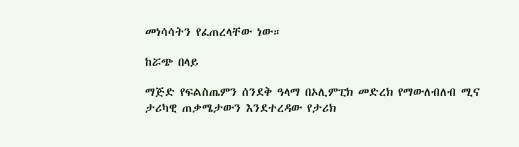መነሳሳትን የፈጠረላቸው ነው።

ከሯጭ በላይ

ማጅድ የፍልስጤምን ሰንደቅ ዓላማ በኦሊምፒክ መድረክ የማውለብለብ ሚና ታሪካዊ ጠቃሜታውን እንደተረዳው የታሪክ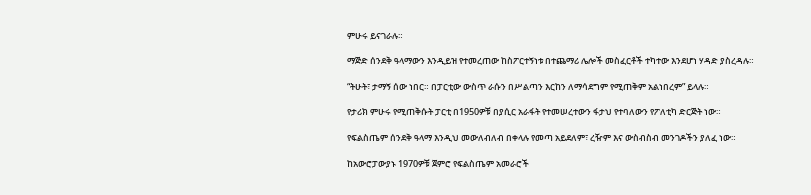ምሁሩ ይናገራሉ።

ማጅድ ሰንደቅ ዓላማውን እንዲይዝ የተመረጠው ከስፖርተኝነቱ በተጨማሪ ሌሎች መስፈርቶች ተካተው እንደሆነ ሃዳድ ያስረዳሉ።

“ትሁት፣ ታማኝ ሰው ነበር። በፓርቲው ውስጥ ራሱን በሥልጣን እርከን ለማሳደግም የሚጠቅም አልነበረም” ይላሉ።

የታሪክ ምሁሩ የሚጠቅሱት ፓርቲ በ1950ዎቹ በያሲር አራፋት የተመሠረተውን ፋታህ የተባለውን የፖለቲካ ድርጅት ነው።

የፍልስጤም ሰንደቅ ዓላማ እንዲህ መውለብለብ በቀላሉ የመጣ አይደለም፣ ረዥም እና ውስብስብ መንገዶችን ያለፈ ነው።

ከአውሮፓውያኑ 1970ዎቹ ጀምሮ የፍልስጤም አመራሮች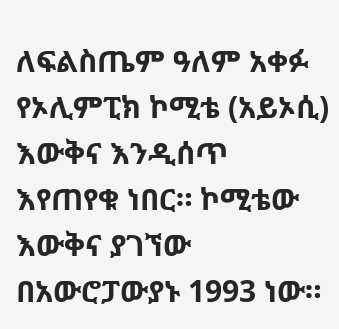ለፍልስጤም ዓለም አቀፉ የኦሊምፒክ ኮሚቴ (አይኦሲ) እውቅና እንዲሰጥ እየጠየቁ ነበር። ኮሚቴው እውቅና ያገኘው በአውሮፓውያኑ 1993 ነው።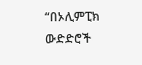“በኦሊምፒክ ውድድሮች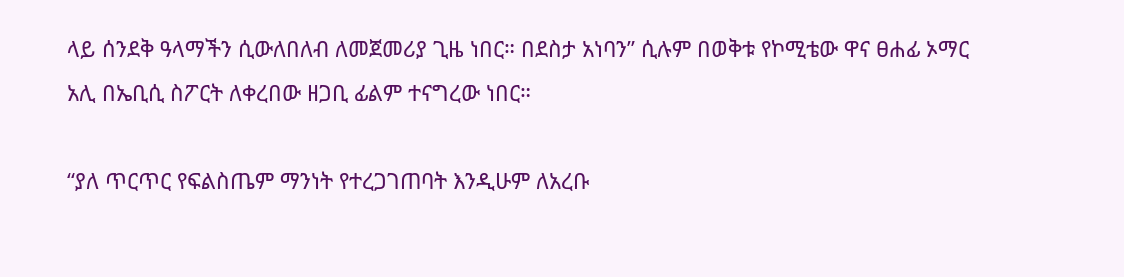ላይ ሰንደቅ ዓላማችን ሲውለበለብ ለመጀመሪያ ጊዜ ነበር። በደስታ አነባን” ሲሉም በወቅቱ የኮሚቴው ዋና ፀሐፊ ኦማር አሊ በኤቢሲ ስፖርት ለቀረበው ዘጋቢ ፊልም ተናግረው ነበር።

“ያለ ጥርጥር የፍልስጤም ማንነት የተረጋገጠባት እንዲሁም ለአረቡ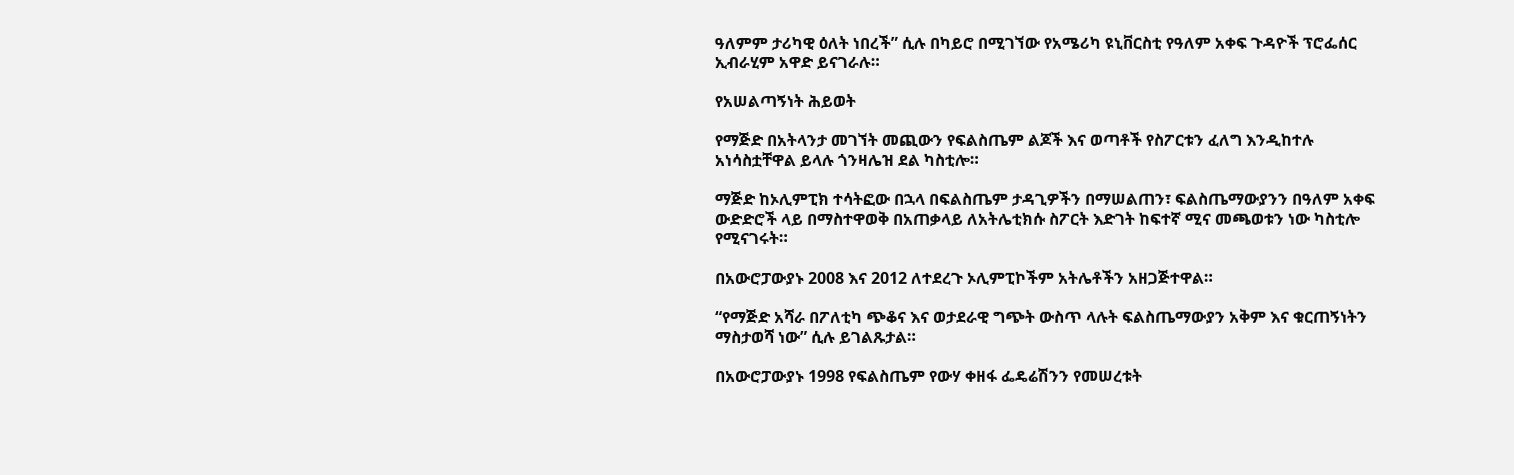ዓለምም ታሪካዊ ዕለት ነበረች” ሲሉ በካይሮ በሚገኘው የአሜሪካ ዩኒቨርስቲ የዓለም አቀፍ ጉዳዮች ፕሮፌሰር ኢብራሂም አዋድ ይናገራሉ።

የአሠልጣኝነት ሕይወት

የማጅድ በአትላንታ መገኘት መጪውን የፍልስጤም ልጆች እና ወጣቶች የስፖርቱን ፈለግ እንዲከተሉ አነሳስቷቸዋል ይላሉ ጎንዛሌዝ ደል ካስቲሎ።

ማጅድ ከኦሊምፒክ ተሳትፎው በኋላ በፍልስጤም ታዳጊዎችን በማሠልጠን፣ ፍልስጤማውያንን በዓለም አቀፍ ውድድሮች ላይ በማስተዋወቅ በአጠቃላይ ለአትሌቲክሱ ስፖርት እድገት ከፍተኛ ሚና መጫወቱን ነው ካስቲሎ የሚናገሩት።

በአውሮፓውያኑ 2008 እና 2012 ለተደረጉ ኦሊምፒኮችም አትሌቶችን አዘጋጅተዋል።

“የማጅድ አሻራ በፖለቲካ ጭቆና እና ወታደራዊ ግጭት ውስጥ ላሉት ፍልስጤማውያን አቅም እና ቁርጠኝነትን ማስታወሻ ነው” ሲሉ ይገልጹታል።

በአውሮፓውያኑ 1998 የፍልስጤም የውሃ ቀዘፋ ፌዴሬሽንን የመሠረቱት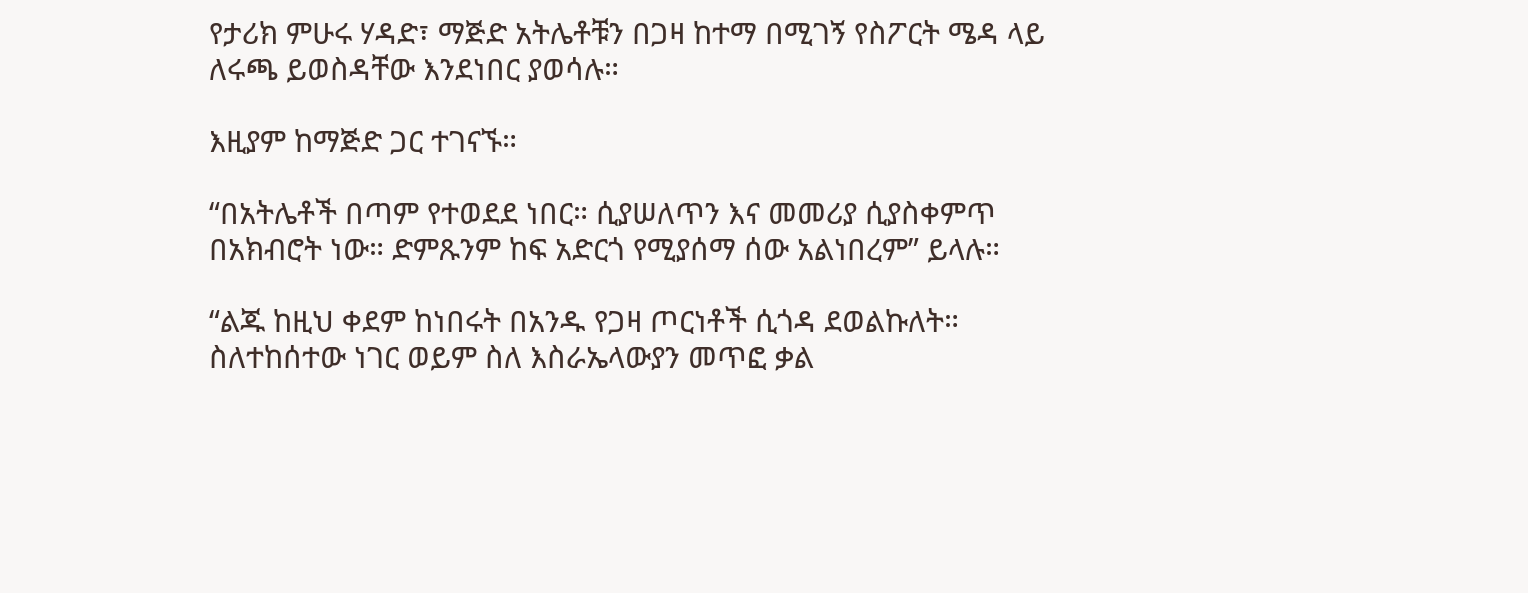የታሪክ ምሁሩ ሃዳድ፣ ማጅድ አትሌቶቹን በጋዛ ከተማ በሚገኝ የስፖርት ሜዳ ላይ ለሩጫ ይወስዳቸው እንደነበር ያወሳሉ።

እዚያም ከማጅድ ጋር ተገናኙ።

“በአትሌቶች በጣም የተወደደ ነበር። ሲያሠለጥን እና መመሪያ ሲያስቀምጥ በአክብሮት ነው። ድምጹንም ከፍ አድርጎ የሚያሰማ ሰው አልነበረም” ይላሉ።

“ልጁ ከዚህ ቀደም ከነበሩት በአንዱ የጋዛ ጦርነቶች ሲጎዳ ደወልኩለት። ስለተከሰተው ነገር ወይም ስለ እስራኤላውያን መጥፎ ቃል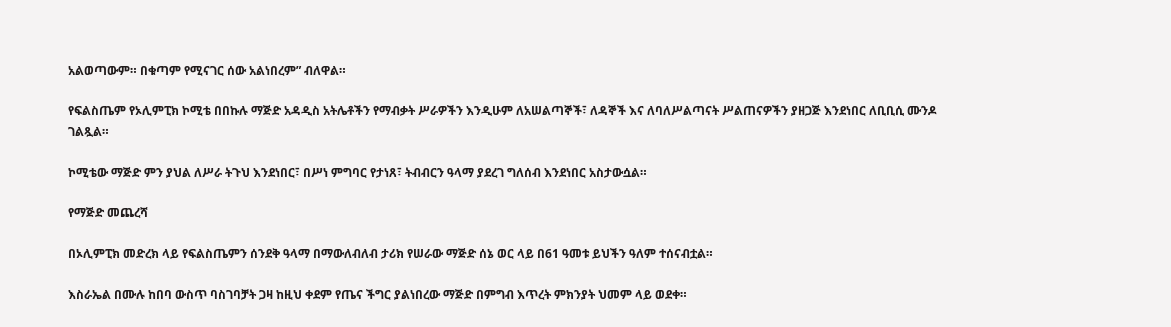አልወጣውም። በቁጣም የሚናገር ሰው አልነበረም” ብለዋል።

የፍልስጤም የኦሊምፒክ ኮሚቴ በበኩሉ ማጅድ አዳዲስ አትሌቶችን የማብቃት ሥራዎችን እንዲሁም ለአሠልጣኞች፣ ለዳኞች እና ለባለሥልጣናት ሥልጠናዎችን ያዘጋጅ እንደነበር ለቢቢሲ ሙንዶ ገልጿል።

ኮሚቴው ማጅድ ምን ያህል ለሥራ ትጉህ እንደነበር፣ በሥነ ምግባር የታነጸ፣ ትብብርን ዓላማ ያደረገ ግለሰብ እንደነበር አስታውሷል።

የማጅድ መጨረሻ

በኦሊምፒክ መድረክ ላይ የፍልስጤምን ሰንደቅ ዓላማ በማውለብለብ ታሪክ የሠራው ማጅድ ሰኔ ወር ላይ በ61 ዓመቱ ይህችን ዓለም ተሰናብቷል።

እስራኤል በሙሉ ከበባ ውስጥ ባስገባቻት ጋዛ ከዚህ ቀደም የጤና ችግር ያልነበረው ማጅድ በምግብ እጥረት ምክንያት ህመም ላይ ወደቀ።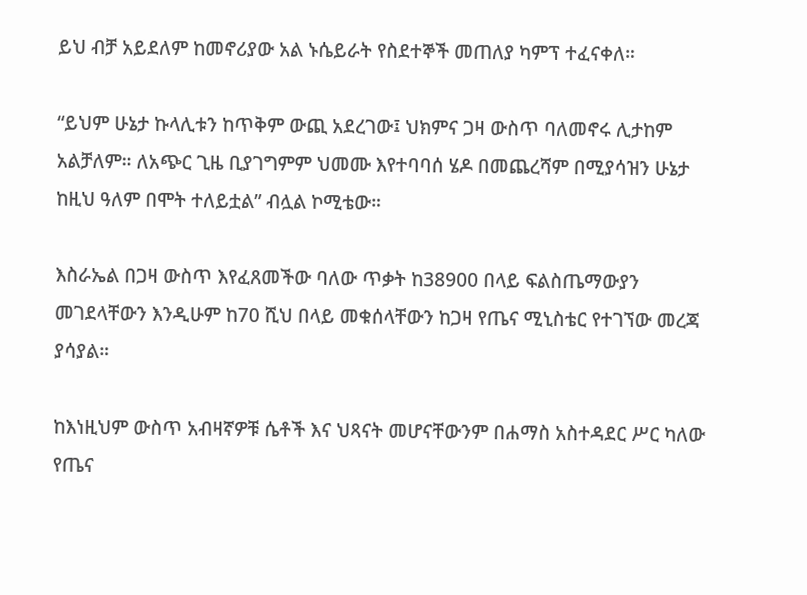ይህ ብቻ አይደለም ከመኖሪያው አል ኑሴይራት የስደተኞች መጠለያ ካምፕ ተፈናቀለ።

“ይህም ሁኔታ ኩላሊቱን ከጥቅም ውጪ አደረገው፤ ህክምና ጋዛ ውስጥ ባለመኖሩ ሊታከም አልቻለም። ለአጭር ጊዜ ቢያገግምም ህመሙ እየተባባሰ ሄዶ በመጨረሻም በሚያሳዝን ሁኔታ ከዚህ ዓለም በሞት ተለይቷል” ብሏል ኮሚቴው።

እስራኤል በጋዛ ውስጥ እየፈጸመችው ባለው ጥቃት ከ38900 በላይ ፍልስጤማውያን መገደላቸውን እንዲሁም ከ70 ሺህ በላይ መቁሰላቸውን ከጋዛ የጤና ሚኒስቴር የተገኘው መረጃ ያሳያል።

ከእነዚህም ውስጥ አብዛኛዎቹ ሴቶች እና ህጻናት መሆናቸውንም በሐማስ አስተዳደር ሥር ካለው የጤና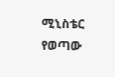ሚኒስቴር የወጣው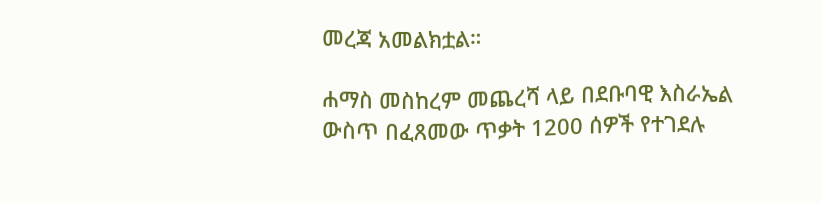መረጃ አመልክቷል።

ሐማስ መስከረም መጨረሻ ላይ በደቡባዊ እስራኤል ውስጥ በፈጸመው ጥቃት 1200 ሰዎች የተገደሉ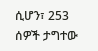ሲሆን፣ 253 ሰዎች ታግተው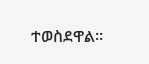ተወስደዋል።